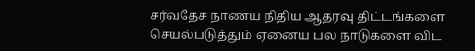சர்வதேச நாணய நிதிய ஆதரவு திட்டங்களை செயல்படுத்தும் ஏனைய பல நாடுகளை விட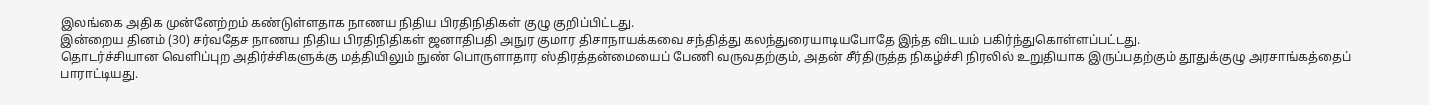இலங்கை அதிக முன்னேற்றம் கண்டுள்ளதாக நாணய நிதிய பிரதிநிதிகள் குழு குறிப்பிட்டது.
இன்றைய தினம் (30) சர்வதேச நாணய நிதிய பிரதிநிதிகள் ஜனாதிபதி அநுர குமார திசாநாயக்கவை சந்தித்து கலந்துரையாடியபோதே இந்த விடயம் பகிர்ந்துகொள்ளப்பட்டது.
தொடர்ச்சியான வெளிப்புற அதிர்ச்சிகளுக்கு மத்தியிலும் நுண் பொருளாதார ஸ்திரத்தன்மையைப் பேணி வருவதற்கும், அதன் சீர்திருத்த நிகழ்ச்சி நிரலில் உறுதியாக இருப்பதற்கும் தூதுக்குழு அரசாங்கத்தைப் பாராட்டியது.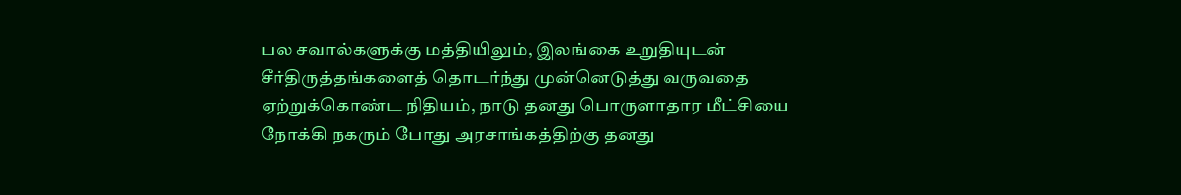பல சவால்களுக்கு மத்தியிலும், இலங்கை உறுதியுடன் சீர்திருத்தங்களைத் தொடர்ந்து முன்னெடுத்து வருவதை ஏற்றுக்கொண்ட நிதியம், நாடு தனது பொருளாதார மீட்சியை நோக்கி நகரும் போது அரசாங்கத்திற்கு தனது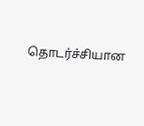தொடர்ச்சியான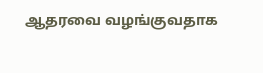ஆதரவை வழங்குவதாக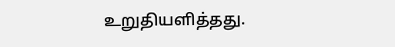உறுதியளித்தது.